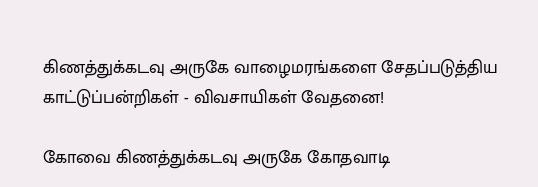கிணத்துக்கடவு அருகே வாழைமரங்களை சேதப்படுத்திய காட்டுப்பன்றிகள் - விவசாயிகள் வேதனை!

கோவை கிணத்துக்கடவு அருகே கோதவாடி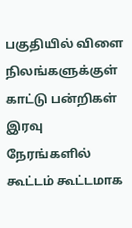பகுதியில் விளை நிலங்களுக்குள் காட்டு பன்றிகள் இரவு நேரங்களில் கூட்டம் கூட்டமாக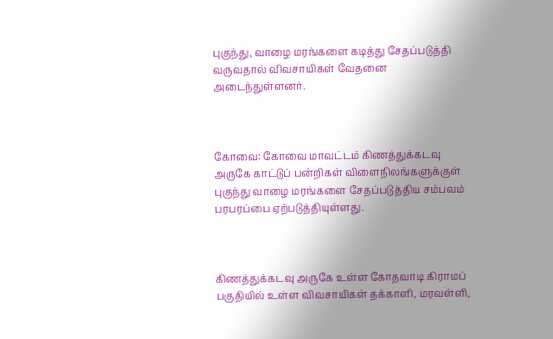புகுந்து, வாழை மரங்களை கடித்து சேதப்படுத்தி வருவதால் விவசாயிகள் வேதனை அடைந்துள்ளனர்.



கோவை: கோவை மாவட்டம் கிணத்துக்கடவு அருகே காட்டுப் பன்றிகள் விளைநிலங்களுக்குள் புகுந்து வாழை மரங்களை சேதப்படுத்திய சம்பவம் பரபரப்பை ஏற்படுத்தியுள்ளது.



கிணத்துக்கடவு அருகே உள்ள கோதவாடி கிராமப் பகுதியில் உள்ள விவசாயிகள் தக்காளி, மரவள்ளி,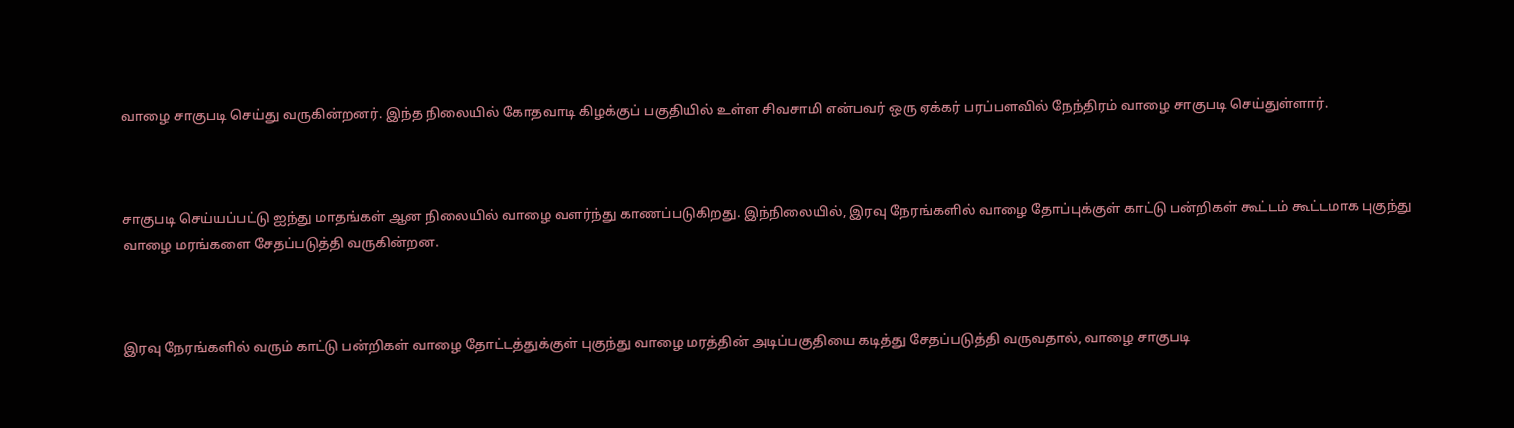வாழை சாகுபடி செய்து வருகின்றனர். இந்த நிலையில் கோதவாடி கிழக்குப் பகுதியில் உள்ள சிவசாமி என்பவர் ஒரு ஏக்கர் பரப்பளவில் நேந்திரம் வாழை சாகுபடி செய்துள்ளார்.



சாகுபடி செய்யப்பட்டு ஐந்து மாதங்கள் ஆன நிலையில் வாழை வளர்ந்து காணப்படுகிறது. இந்நிலையில், இரவு நேரங்களில் வாழை தோப்புக்குள் காட்டு பன்றிகள் கூட்டம் கூட்டமாக புகுந்து வாழை மரங்களை சேதப்படுத்தி வருகின்றன.



இரவு நேரங்களில் வரும் காட்டு பன்றிகள் வாழை தோட்டத்துக்குள் புகுந்து வாழை மரத்தின் அடிப்பகுதியை கடித்து சேதப்படுத்தி வருவதால், வாழை சாகுபடி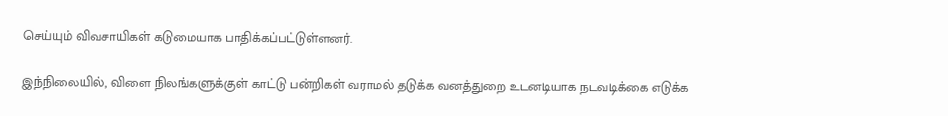செய்யும் விவசாயிகள் கடுமையாக பாதிக்கப்பட்டுள்ளனர்.

இந்நிலையில், விளை நிலங்களுக்குள் காட்டு பன்றிகள் வராமல் தடுக்க வனத்துறை உடனடியாக நடவடிக்கை எடுக்க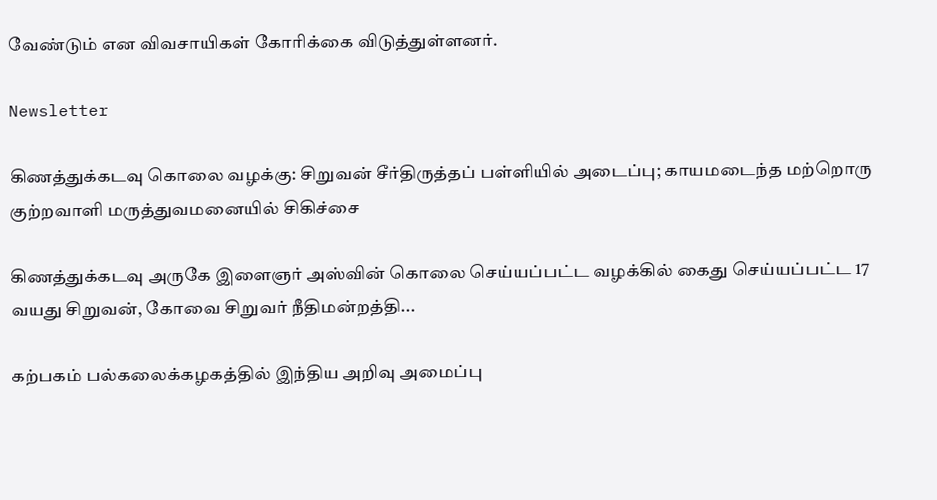வேண்டும் என விவசாயிகள் கோரிக்கை விடுத்துள்ளனர்.

Newsletter

கிணத்துக்கடவு கொலை வழக்கு: சிறுவன் சீர்திருத்தப் பள்ளியில் அடைப்பு; காயமடைந்த மற்றொரு குற்றவாளி மருத்துவமனையில் சிகிச்சை

கிணத்துக்கடவு அருகே இளைஞர் அஸ்வின் கொலை செய்யப்பட்ட வழக்கில் கைது செய்யப்பட்ட 17 வயது சிறுவன், கோவை சிறுவர் நீதிமன்றத்தி...

கற்பகம் பல்கலைக்கழகத்தில் இந்திய அறிவு அமைப்பு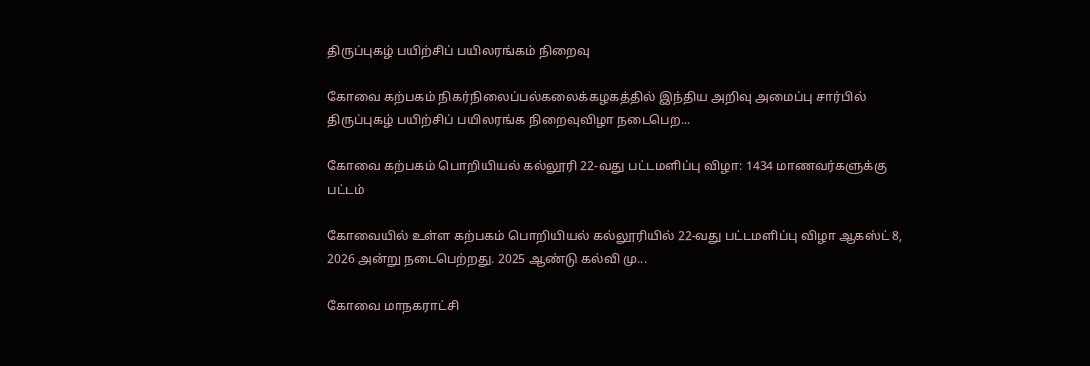திருப்புகழ் பயிற்சிப் பயிலரங்கம் நிறைவு

கோவை கற்பகம் நிகர்நிலைப்பல்கலைக்கழகத்தில் இந்திய அறிவு அமைப்பு சார்பில் திருப்புகழ் பயிற்சிப் பயிலரங்க நிறைவுவிழா நடைபெற...

கோவை கற்பகம் பொறியியல் கல்லூரி 22-வது பட்டமளிப்பு விழா: 1434 மாணவர்களுக்கு பட்டம்

கோவையில் உள்ள கற்பகம் பொறியியல் கல்லூரியில் 22-வது பட்டமளிப்பு விழா ஆகஸ்ட் 8, 2026 அன்று நடைபெற்றது. 2025 ஆண்டு கல்வி மு...

கோவை மாநகராட்சி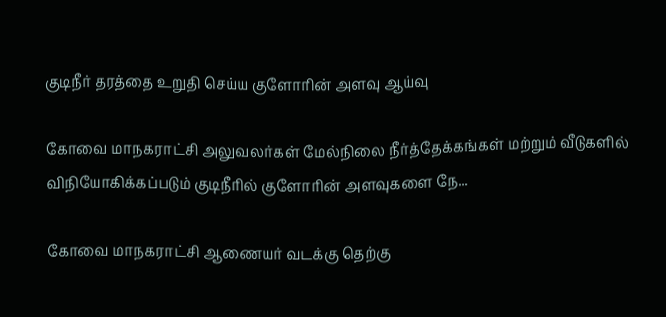குடிநீர் தரத்தை உறுதி செய்ய குளோரின் அளவு ஆய்வு

கோவை மாநகராட்சி அலுவலர்கள் மேல்நிலை நீர்த்தேக்கங்கள் மற்றும் வீடுகளில் விநியோகிக்கப்படும் குடிநீரில் குளோரின் அளவுகளை நே...

கோவை மாநகராட்சி ஆணையர் வடக்கு தெற்கு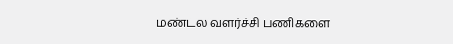மண்டல வளர்ச்சி பணிகளை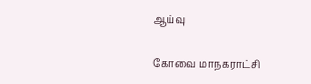ஆய்வு

கோவை மாநகராட்சி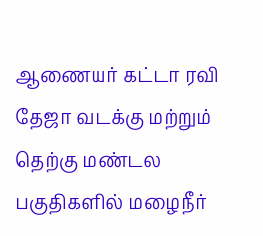ஆணையர் கட்டா ரவி தேஜா வடக்கு மற்றும் தெற்கு மண்டல பகுதிகளில் மழைநீர்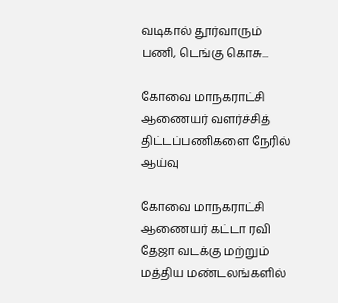வடிகால் தூர்வாரும் பணி, டெங்கு கொசு...

கோவை மாநகராட்சி ஆணையர் வளர்ச்சித் திட்டப்பணிகளை நேரில் ஆய்வு

கோவை மாநகராட்சி ஆணையர் கட்டா ரவி தேஜா வடக்கு மற்றும் மத்திய மண்டலங்களில்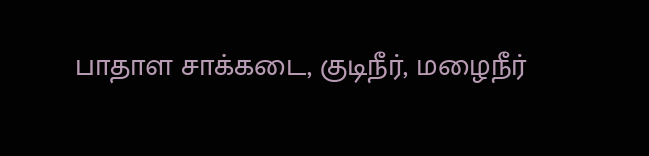பாதாள சாக்கடை, குடிநீர், மழைநீர்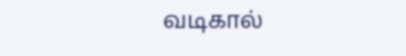வடிகால்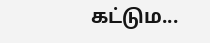கட்டும...